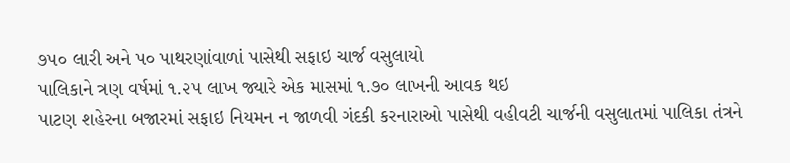૭૫૦ લારી અને પ૦ પાથરણાંવાળાં પાસેથી સફાઇ ચાર્જ વસુલાયો
પાલિકાને ત્રણ વર્ષમાં ૧.૨૫ લાખ જ્યારે એક માસમાં ૧.૭૦ લાખની આવક થઇ
પાટણ શહેરના બજારમાં સફાઇ નિયમન ન જાળવી ગંદકી કરનારાઓ પાસેથી વહીવટી ચાર્જની વસુલાતમાં પાલિકા તંત્રને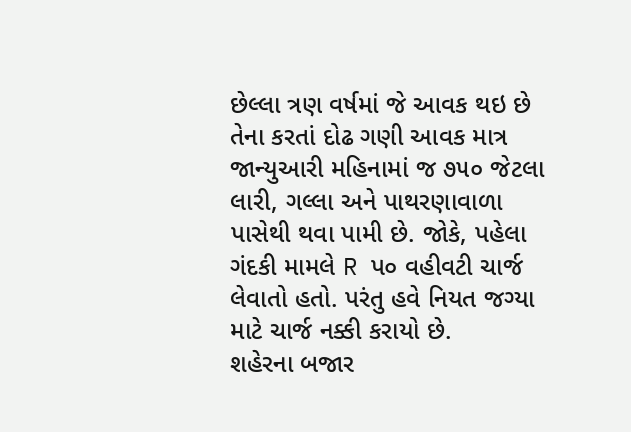છેલ્લા ત્રણ વર્ષમાં જે આવક થઇ છે તેના કરતાં દોઢ ગણી આવક માત્ર જાન્યુઆરી મહિનામાં જ ૭૫૦ જેટલા લારી, ગલ્લા અને પાથરણાવાળા પાસેથી થવા પામી છે. જોકે, પહેલા ગંદકી મામલે R પ૦ વહીવટી ચાર્જ લેવાતો હતો. પરંતુ હવે નિયત જગ્યા માટે ચાર્જ નક્કી કરાયો છે.
શહેરના બજાર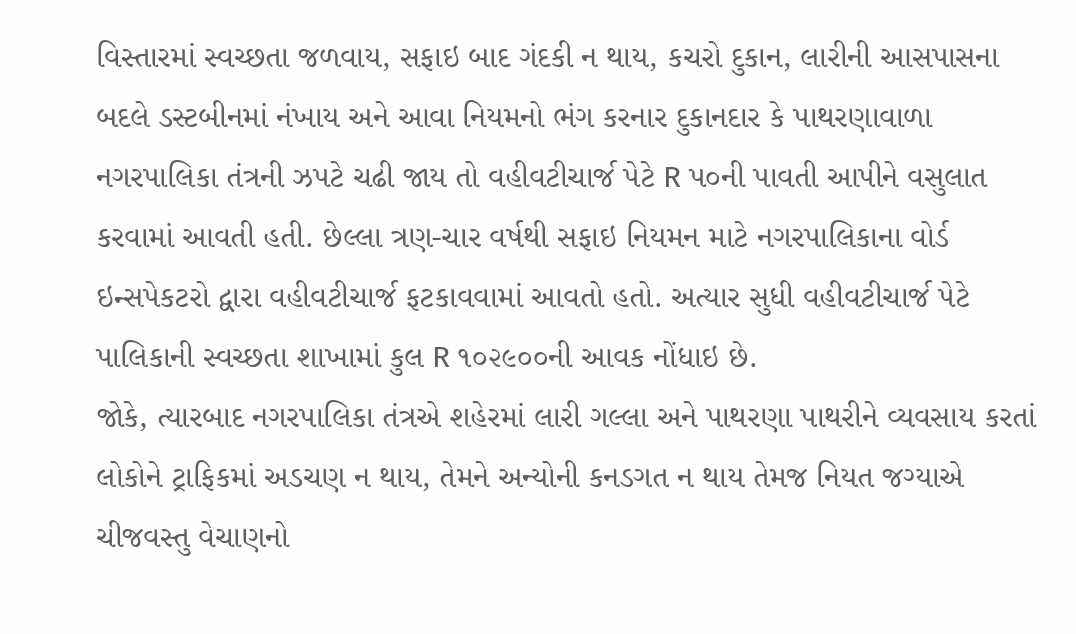વિસ્તારમાં સ્વચ્છતા જળવાય, સફાઇ બાદ ગંદકી ન થાય, કચરો દુકાન, લારીની આસપાસના બદલે ડસ્ટબીનમાં નંખાય અને આવા નિયમનો ભંગ કરનાર દુકાનદાર કે પાથરણાવાળા નગરપાલિકા તંત્રની ઝપટે ચઢી જાય તો વહીવટીચાર્જ પેટે R પ૦ની પાવતી આપીને વસુલાત કરવામાં આવતી હતી. છેલ્લા ત્રણ-ચાર વર્ષથી સફાઇ નિયમન માટે નગરપાલિકાના વોર્ડ ઇન્સપેકટરો દ્વારા વહીવટીચાર્જ ફટકાવવામાં આવતો હતો. અત્યાર સુધી વહીવટીચાર્જ પેટે પાલિકાની સ્વચ્છતા શાખામાં કુલ R ૧૦૨૯૦૦ની આવક નોંધાઇ છે.
જોકે, ત્યારબાદ નગરપાલિકા તંત્રએ શહેરમાં લારી ગલ્લા અને પાથરણા પાથરીને વ્યવસાય કરતાં લોકોને ટ્રાફિકમાં અડચણ ન થાય, તેમને અન્યોની કનડગત ન થાય તેમજ નિયત જગ્યાએ ચીજવસ્તુ વેચાણનો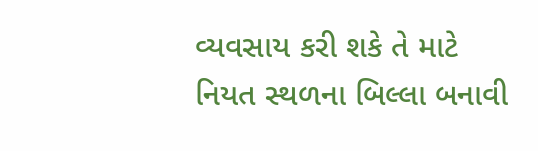વ્યવસાય કરી શકે તે માટે નિયત સ્થળના બિલ્લા બનાવી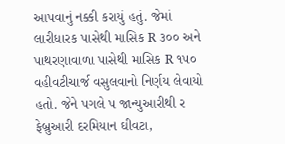આપવાનું નક્કી કરાયું હતું. જેમાં લારીધારક પાસેથી માસિક R ૩૦૦ અને પાથરણાવાળા પાસેથી માસિક R ૧૫૦ વહીવટીચાર્જ વસુલવાનો નિર્ણય લેવાયો હતો. જેને પગલે પ જાન્યુઆરીથી ર ફેબ્રુઆરી દરમિયાન ઘીવટા,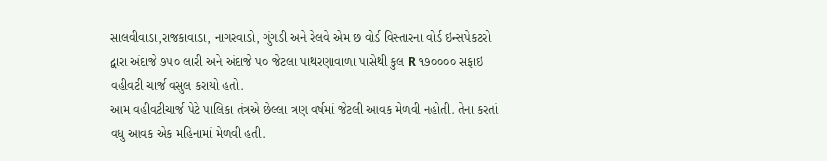સાલવીવાડા,રાજકાવાડા, નાગરવાડો, ગુંગડી અને રેલવે એમ છ વોર્ડ વિસ્તારના વોર્ડ ઇન્સપેકટરો દ્વારા અંદાજે ૭૫૦ લારી અને અંદાજે પ૦ જેટલા પાથરણાવાળા પાસેથી કુલ R ૧૭૦૦૦૦ સફાઇ વહીવટી ચાર્જ વસુલ કરાયો હતો.
આમ વહીવટીચાર્જ પેટે પાલિકા તંત્રએ છેલ્લા ત્રણ વર્ષમાં જેટલી આવક મેળવી નહોતી. તેના કરતાં વધુ આવક એક મહિનામાં મેળવી હતી.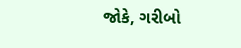જોકે, ગરીબો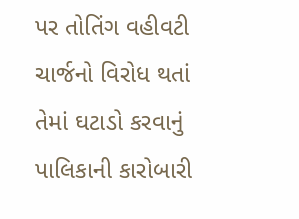પર તોતિંગ વહીવટી ચાર્જનો વિરોધ થતાં તેમાં ઘટાડો કરવાનું પાલિકાની કારોબારી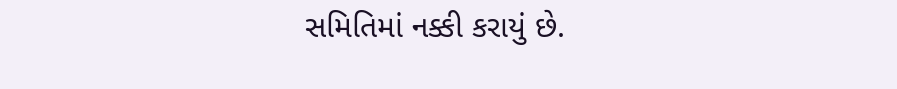સમિતિમાં નક્કી કરાયું છે.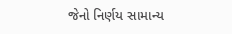જેનો નિર્ણય સામાન્ય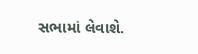સભામાં લેવાશે.